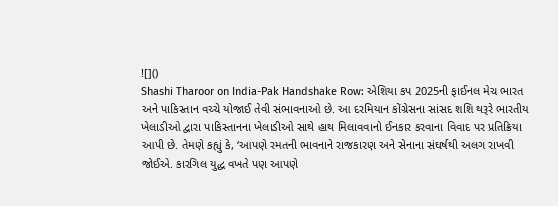![]()
Shashi Tharoor on India-Pak Handshake Row: એશિયા કપ 2025ની ફાઈનલ મેચ ભારત અને પાકિસ્તાન વચ્ચે યોજાઈ તેવી સંભાવનાઓ છે. આ દરમિયાન કોંગ્રેસના સાંસદ શશિ થરૂરે ભારતીય ખેલાડીઓ દ્વારા પાકિસ્તાનના ખેલાડીઓ સાથે હાથ મિલાવવાનો ઈનકાર કરવાના વિવાદ પર પ્રતિક્રિયા આપી છે. તેમણે કહ્યું કે, ‘આપણે રમતની ભાવનાને રાજકારણ અને સેનાના સંઘર્ષથી અલગ રાખવી જોઈએ. કારગિલ યુદ્ધ વખતે પણ આપણે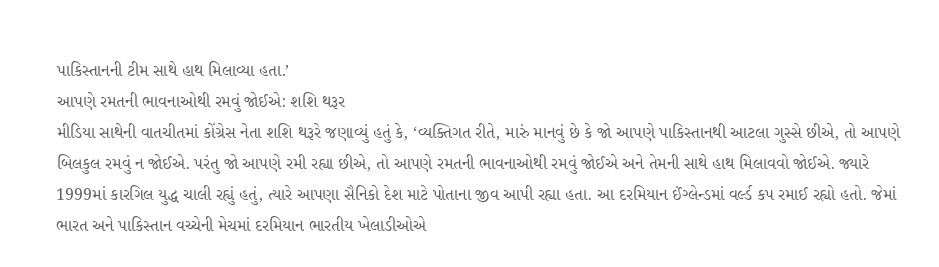પાકિસ્તાનની ટીમ સાથે હાથ મિલાવ્યા હતા.’
આપણે રમતની ભાવનાઓથી રમવું જોઈએ: શશિ થરૂર
મીડિયા સાથેની વાતચીતમાં કોંગ્રેસ નેતા શશિ થરૂરે જણાવ્યું હતું કે, ‘વ્યક્તિગત રીતે, મારું માનવું છે કે જો આપણે પાકિસ્તાનથી આટલા ગુસ્સે છીએ, તો આપણે બિલકુલ રમવું ન જોઈએ. પરંતુ જો આપણે રમી રહ્યા છીએ, તો આપણે રમતની ભાવનાઓથી રમવું જોઈએ અને તેમની સાથે હાથ મિલાવવો જોઈએ. જ્યારે 1999માં કારગિલ યુદ્ધ ચાલી રહ્યું હતું, ત્યારે આપણા સૈનિકો દેશ માટે પોતાના જીવ આપી રહ્યા હતા. આ દરમિયાન ઈંગ્લેન્ડમાં વર્લ્ડ કપ રમાઈ રહ્યો હતો. જેમાં ભારત અને પાકિસ્તાન વચ્ચેની મેચમાં દરમિયાન ભારતીય ખેલાડીઓએ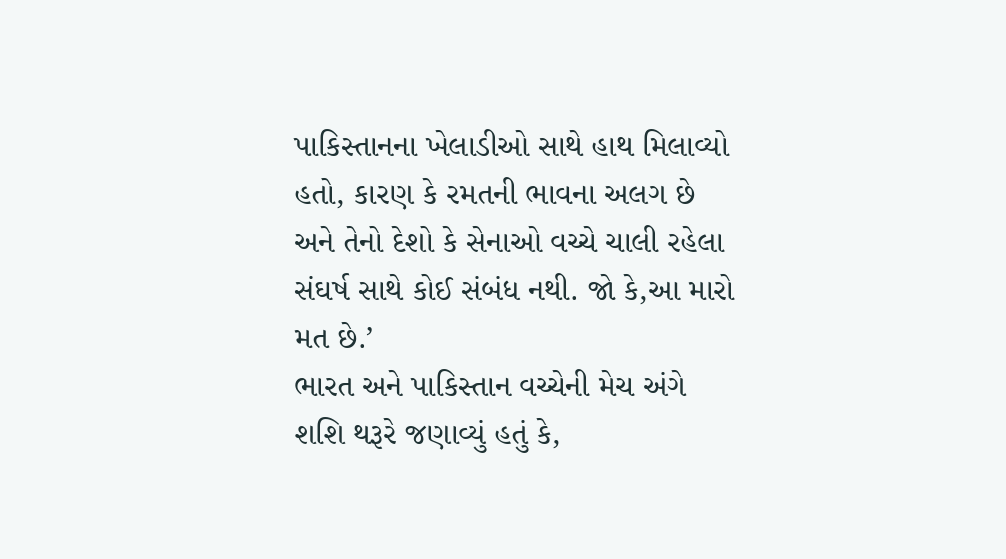પાકિસ્તાનના ખેલાડીઓ સાથે હાથ મિલાવ્યો હતો, કારણ કે રમતની ભાવના અલગ છે અને તેનો દેશો કે સેનાઓ વચ્ચે ચાલી રહેલા સંઘર્ષ સાથે કોઈ સંબંધ નથી. જો કે,આ મારો મત છે.’
ભારત અને પાકિસ્તાન વચ્ચેની મેચ અંગે શશિ થરૂરે જણાવ્યું હતું કે,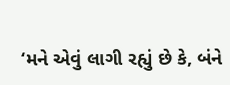‘મને એવું લાગી રહ્યું છે કે, બંને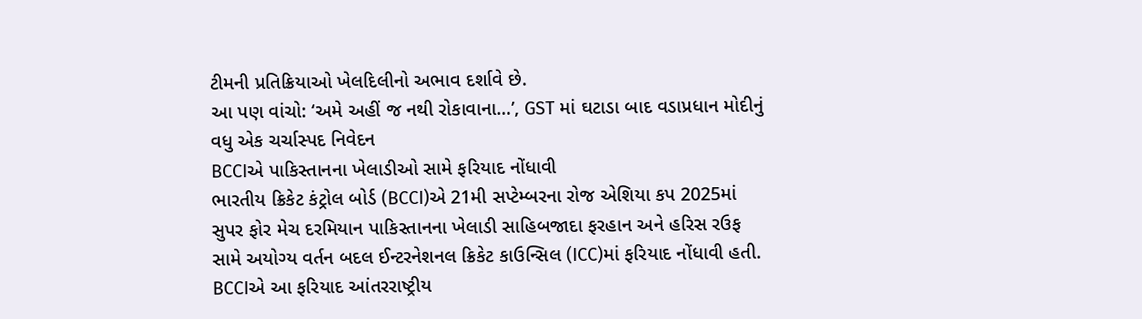ટીમની પ્રતિક્રિયાઓ ખેલદિલીનો અભાવ દર્શાવે છે.
આ પણ વાંચો: ‘અમે અહીં જ નથી રોકાવાના…’, GST માં ઘટાડા બાદ વડાપ્રધાન મોદીનું વધુ એક ચર્ચાસ્પદ નિવેદન
BCCIએ પાકિસ્તાનના ખેલાડીઓ સામે ફરિયાદ નોંધાવી
ભારતીય ક્રિકેટ કંટ્રોલ બોર્ડ (BCCI)એ 21મી સપ્ટેમ્બરના રોજ એશિયા કપ 2025માં સુપર ફોર મેચ દરમિયાન પાકિસ્તાનના ખેલાડી સાહિબજાદા ફરહાન અને હરિસ રઉફ સામે અયોગ્ય વર્તન બદલ ઈન્ટરનેશનલ ક્રિકેટ કાઉન્સિલ (ICC)માં ફરિયાદ નોંધાવી હતી. BCCIએ આ ફરિયાદ આંતરરાષ્ટ્રીય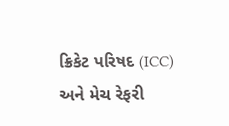ક્રિકેટ પરિષદ (ICC) અને મેચ રેફરી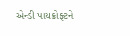એન્ડી પાયક્રોફ્ટને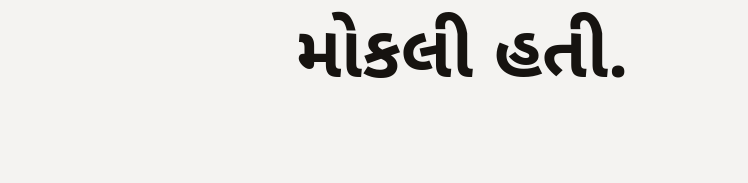મોકલી હતી.